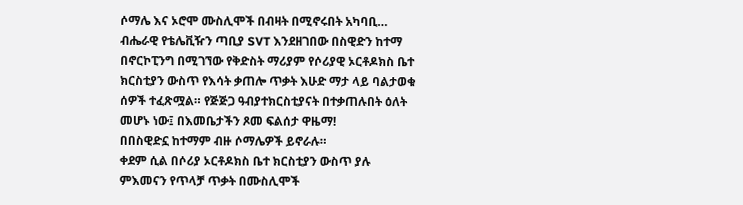ሶማሌ እና ኦሮሞ ሙስሊሞች በብዛት በሚኖሩበት አካባቢ…
ብሔራዊ የቴሌቪዥን ጣቢያ SVT እንደዘገበው በስዊድን ከተማ በኖርኮፒንግ በሚገኘው የቅድስት ማሪያም የሶሪያዊ ኦርቶዶክስ ቤተ ክርስቲያን ውስጥ የእሳት ቃጠሎ ጥቃት እሁድ ማታ ላይ ባልታወቁ ሰዎች ተፈጽሟል። የጅጅጋ ዓብያተክርስቲያናት በተቃጠሉበት ዕለት መሆኑ ነው፤ በእመቤታችን ጾመ ፍልሰታ ዋዜማ!
በበስዊድኗ ከተማም ብዙ ሶማሌዎች ይኖራሉ።
ቀደም ሲል በሶሪያ ኦርቶዶክስ ቤተ ክርስቲያን ውስጥ ያሉ ምእመናን የጥላቻ ጥቃት በሙስሊሞች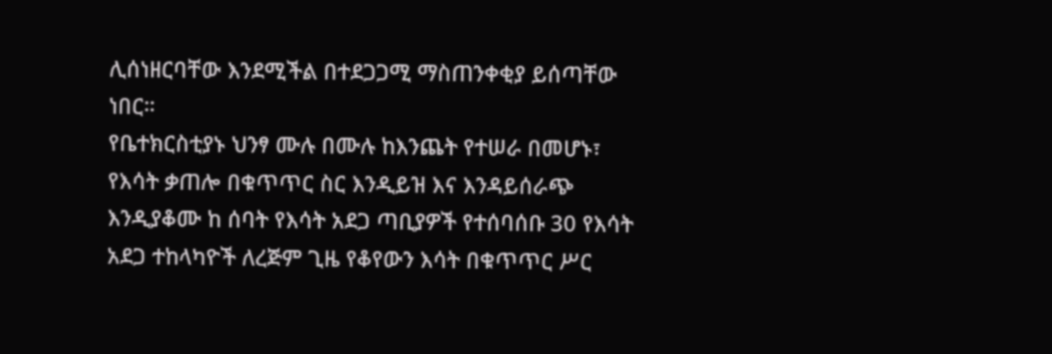ሊሰነዘርባቸው እንደሚችል በተደጋጋሚ ማስጠንቀቂያ ይሰጣቸው ነበር።
የቤተክርስቲያኑ ህንፃ ሙሉ በሙሉ ከእንጨት የተሠራ በመሆኑ፣ የእሳት ቃጠሎ በቁጥጥር ስር እንዲይዝ እና እንዳይሰራጭ እንዲያቆሙ ከ ሰባት የእሳት አደጋ ጣቢያዎች የተሰባሰቡ 30 የእሳት አደጋ ተከላካዮች ለረጅም ጊዜ የቆየውን እሳት በቁጥጥር ሥር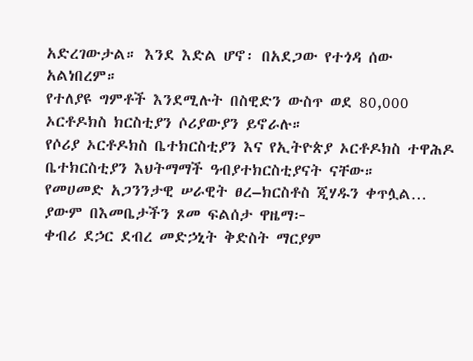አድረገውታል። እንደ እድል ሆኖ፡ በአደጋው የተጎዳ ሰው አልነበረም።
የተለያዩ ግምቶች እንደሚሉት በስዊድን ውስጥ ወደ 80,000 ኦርቶዶክስ ክርስቲያን ሶሪያውያን ይኖራሉ።
የሶሪያ ኦርቶዶክስ ቤተክርስቲያን እና የኢትዮጵያ ኦርቶዶክስ ተዋሕዶ ቤተክርስቲያን እህትማማች ዓብያተክርስቲያናት ናቸው።
የመሀመድ አጋንንታዊ ሠራዊት ፀረ–ክርስቶስ ጂሃዱን ቀጥሏል… ያውም በእመቤታችን ጾመ ፍልሰታ ዋዜማ፦
ቀብሪ ደኃር ደብረ መድኃኒት ቅድስት ማርያም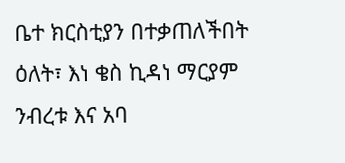ቤተ ክርስቲያን በተቃጠለችበት ዕለት፣ እነ ቄስ ኪዳነ ማርያም ንብረቱ እና አባ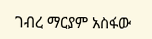ገብረ ማርያም አስፋው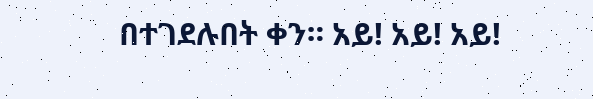በተገደሉበት ቀን። አይ! አይ! አይ!